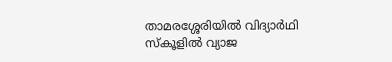താമരശ്ശേരിയിൽ വിദ്യാർഥി സ്‌കൂളിൽ വ്യാജ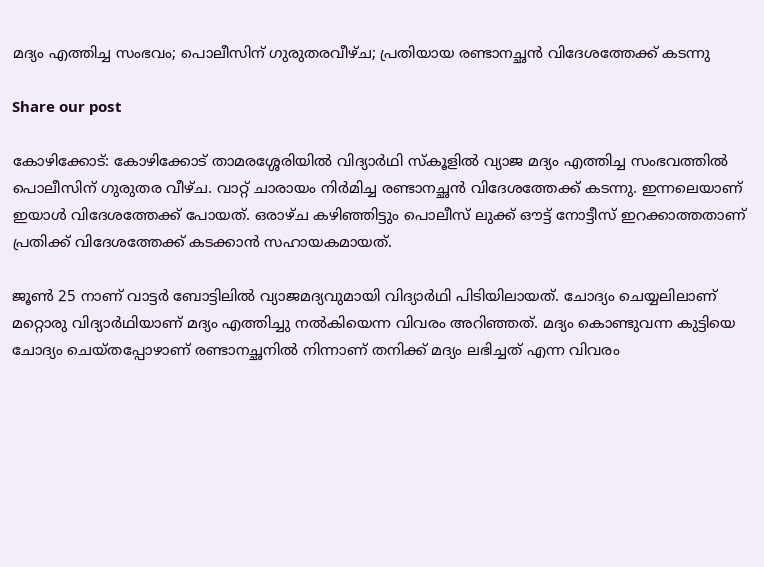മദ്യം എത്തിച്ച സംഭവം; പൊലീസിന് ഗുരുതരവീഴ്ച; പ്രതിയായ രണ്ടാനച്ഛൻ വിദേശത്തേക്ക് കടന്നു

Share our post

കോഴിക്കോട്: കോഴിക്കോട് താമരശ്ശേരിയിൽ വിദ്യാർഥി സ്‌കൂളിൽ വ്യാജ മദ്യം എത്തിച്ച സംഭവത്തിൽ പൊലീസിന് ഗുരുതര വീഴ്ച. വാറ്റ് ചാരായം നിർമിച്ച രണ്ടാനച്ഛൻ വിദേശത്തേക്ക് കടന്നു. ഇന്നലെയാണ് ഇയാൾ വിദേശത്തേക്ക് പോയത്. ഒരാഴ്ച കഴിഞ്ഞിട്ടും പൊലീസ് ലുക്ക് ഔട്ട് നോട്ടീസ് ഇറക്കാത്തതാണ് പ്രതിക്ക് വിദേശത്തേക്ക് കടക്കാൻ സഹായകമായത്.

ജൂൺ 25 നാണ് വാട്ടർ ബോട്ടിലിൽ വ്യാജമദ്യവുമായി വിദ്യാർഥി പിടിയിലായത്. ചോദ്യം ചെയ്യലിലാണ് മറ്റൊരു വിദ്യാർഥിയാണ് മദ്യം എത്തിച്ചു നൽകിയെന്ന വിവരം അറിഞ്ഞത്. മദ്യം കൊണ്ടുവന്ന കുട്ടിയെ ചോദ്യം ചെയ്തപ്പോഴാണ് രണ്ടാനച്ഛനിൽ നിന്നാണ് തനിക്ക് മദ്യം ലഭിച്ചത് എന്ന വിവരം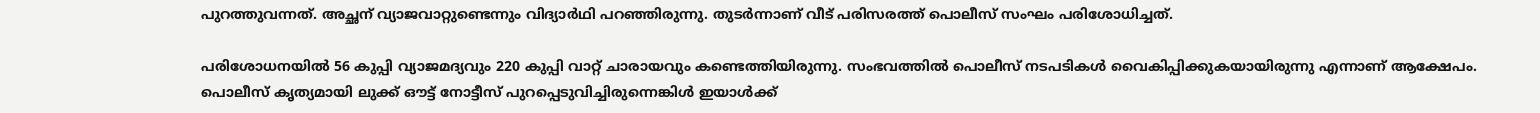പുറത്തുവന്നത്. അച്ഛന് വ്യാജവാറ്റുണ്ടെന്നും വിദ്യാർഥി പറഞ്ഞിരുന്നു. തുടർന്നാണ് വീട് പരിസരത്ത് പൊലീസ് സംഘം പരിശോധിച്ചത്.

പരിശോധനയിൽ 56 കുപ്പി വ്യാജമദ്യവും 220 കുപ്പി വാറ്റ് ചാരായവും കണ്ടെത്തിയിരുന്നു. സംഭവത്തിൽ പൊലീസ് നടപടികൾ വൈകിപ്പിക്കുകയായിരുന്നു എന്നാണ് ആക്ഷേപം. പൊലീസ് കൃത്യമായി ലുക്ക് ഔട്ട് നോട്ടീസ് പുറപ്പെടുവിച്ചിരുന്നെങ്കിൾ ഇയാൾക്ക്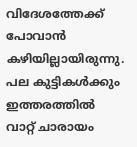വിദേശത്തേക്ക് പോവാൻ കഴിയില്ലായിരുന്നു. പല കുട്ടികൾക്കും ഇത്തരത്തിൽ വാറ്റ് ചാരായം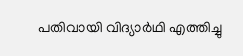പതിവായി വിദ്യാർഥി എത്തിച്ചു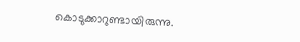കൊടുക്കാറുണ്ടായിരുന്നു.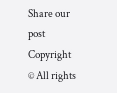Share our post
Copyright © All rights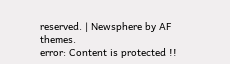reserved. | Newsphere by AF themes.
error: Content is protected !!